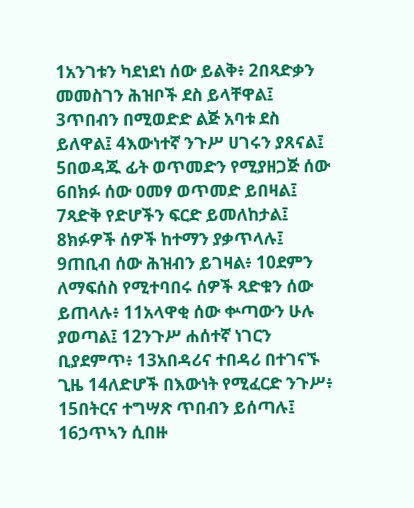1አንገቱን ካደነደነ ሰው ይልቅ፥ 2በጻድቃን መመስገን ሕዝቦች ደስ ይላቸዋል፤ 3ጥበብን በሚወድድ ልጅ አባቱ ደስ ይለዋል፤ 4እውነተኛ ንጉሥ ሀገሩን ያጸናል፤ 5በወዳጁ ፊት ወጥመድን የሚያዘጋጅ ሰው 6በክፉ ሰው ዐመፃ ወጥመድ ይበዛል፤ 7ጻድቅ የድሆችን ፍርድ ይመለከታል፤ 8ክፉዎች ሰዎች ከተማን ያቃጥላሉ፤ 9ጠቢብ ሰው ሕዝብን ይገዛል፥ 10ደምን ለማፍሰስ የሚተባበሩ ሰዎች ጻድቁን ሰው ይጠላሉ፥ 11አላዋቂ ሰው ቍጣውን ሁሉ ያወጣል፤ 12ንጉሥ ሐሰተኛ ነገርን ቢያደምጥ፥ 13አበዳሪና ተበዳሪ በተገናኙ ጊዜ 14ለድሆች በእውነት የሚፈርድ ንጉሥ፥ 15በትርና ተግሣጽ ጥበብን ይሰጣሉ፤ 16ኃጥኣን ሲበዙ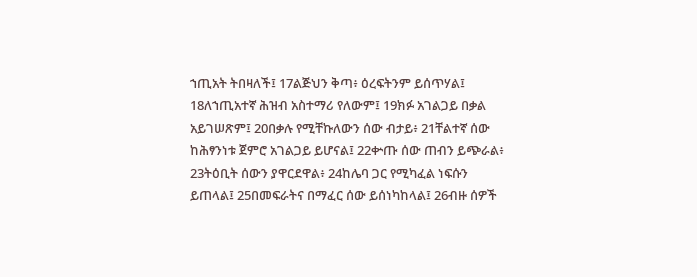ኀጢአት ትበዛለች፤ 17ልጅህን ቅጣ፥ ዕረፍትንም ይሰጥሃል፤ 18ለኀጢአተኛ ሕዝብ አስተማሪ የለውም፤ 19ክፉ አገልጋይ በቃል አይገሠጽም፤ 20በቃሉ የሚቸኩለውን ሰው ብታይ፥ 21ቸልተኛ ሰው ከሕፃንነቱ ጀምሮ አገልጋይ ይሆናል፤ 22ቍጡ ሰው ጠብን ይጭራል፥ 23ትዕቢት ሰውን ያዋርደዋል፥ 24ከሌባ ጋር የሚካፈል ነፍሱን ይጠላል፤ 25በመፍራትና በማፈር ሰው ይሰነካከላል፤ 26ብዙ ሰዎች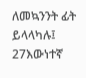ለመኳንንት ፊት ይላላካሉ፤ 27እውነተኛ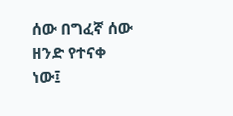ሰው በግፈኛ ሰው ዘንድ የተናቀ ነው፤